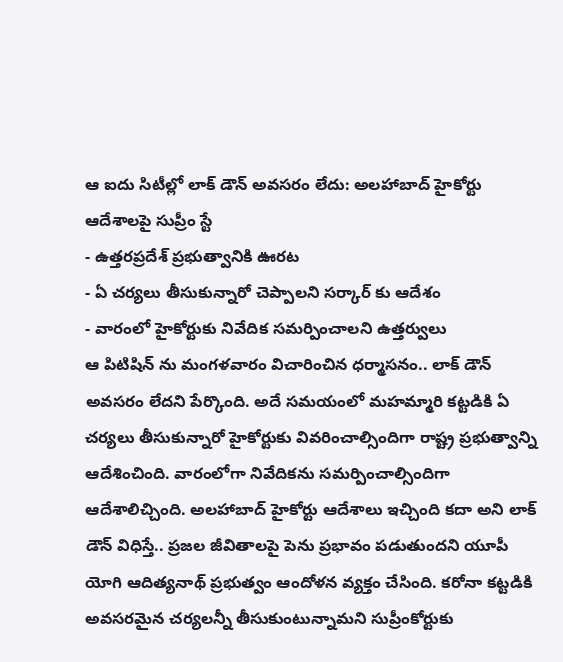ఆ ఐదు సిటీల్లో లాక్ డౌన్ అవసరం లేదు: అలహాబాద్ హైకోర్టు ఆదేశాలపై సుప్రీం స్టే
- ఉత్తరప్రదేశ్ ప్రభుత్వానికి ఊరట
- ఏ చర్యలు తీసుకున్నారో చెప్పాలని సర్కార్ కు ఆదేశం
- వారంలో హైకోర్టుకు నివేదిక సమర్పించాలని ఉత్తర్వులు
ఆ పిటిషిన్ ను మంగళవారం విచారించిన ధర్మాసనం.. లాక్ డౌన్ అవసరం లేదని పేర్కొంది. అదే సమయంలో మహమ్మారి కట్టడికి ఏ చర్యలు తీసుకున్నారో హైకోర్టుకు వివరించాల్సిందిగా రాష్ట్ర ప్రభుత్వాన్ని ఆదేశించింది. వారంలోగా నివేదికను సమర్పించాల్సిందిగా ఆదేశాలిచ్చింది. అలహాబాద్ హైకోర్టు ఆదేశాలు ఇచ్చింది కదా అని లాక్ డౌన్ విధిస్తే.. ప్రజల జీవితాలపై పెను ప్రభావం పడుతుందని యూపీ యోగి ఆదిత్యనాథ్ ప్రభుత్వం ఆందోళన వ్యక్తం చేసింది. కరోనా కట్టడికి అవసరమైన చర్యలన్నీ తీసుకుంటున్నామని సుప్రీంకోర్టుకు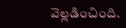వెల్లడించింది.